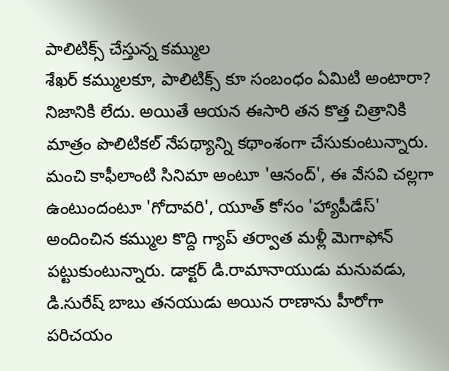పాలిటిక్స్ చేస్తున్న కమ్ముల
శేఖర్ కమ్ములకూ, పాలిటిక్స్ కూ సంబంధం ఏమిటి అంటారా? నిజానికి లేదు. అయితే ఆయన ఈసారి తన కొత్త చిత్రానికి మాత్రం పొలిటికల్ నేపథ్యాన్ని కథాంశంగా చేసుకుంటున్నారు. మంచి కాఫీలాంటి సినిమా అంటూ 'ఆనంద్', ఈ వేసవి చల్లగా ఉంటుందంటూ 'గోదావరి', యూత్ కోసం 'హ్యాపీడేస్' అందించిన కమ్ముల కొద్ది గ్యాప్ తర్వాత మళ్లీ మెగాఫోన్ పట్టుకుంటున్నారు. డాక్టర్ డి.రామానాయుడు మనువడు, డి.సురేష్ బాబు తనయుడు అయిన రాణాను హీరోగా పరిచయం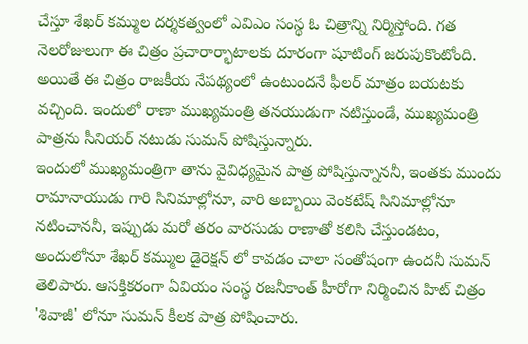చేస్తూ శేఖర్ కమ్ముల దర్శకత్వంలో ఎవిఎం సంస్థ ఓ చిత్రాన్ని నిర్మిస్తోంది. గత నెలరోజులుగా ఈ చిత్రం ప్రచారార్భాటాలకు దూరంగా షూటింగ్ జరుపుకొంటోంది. అయితే ఈ చిత్రం రాజకీయ నేపథ్యంలో ఉంటుందనే ఫీలర్ మాత్రం బయటకు వచ్చింది. ఇందులో రాణా ముఖ్యమంత్రి తనయుడుగా నటిస్తుండే, ముఖ్యమంత్రి పాత్రను సీనియర్ నటుడు సుమన్ పోషిస్తున్నారు.
ఇందులో ముఖ్యమంత్రిగా తాను వైవిధ్యమైన పాత్ర పోషిస్తున్నాననీ, ఇంతకు ముందు రామానాయుడు గారి సినిమాల్లోనూ, వారి అబ్బాయి వెంకటేష్ సినిమాల్లోనూ నటించాననీ, ఇప్పుడు మరో తరం వారసుడు రాణాతో కలిసి చేస్తుండటం, అందులోనూ శేఖర్ కమ్ముల డైరెక్షన్ లో కావడం చాలా సంతోషంగా ఉందనీ సుమన్ తెలిపారు. ఆసక్తికరంగా ఏవియం సంస్థ రజనీకాంత్ హీరోగా నిర్మించిన హిట్ చిత్రం 'శివాజీ' లోనూ సుమన్ కీలక పాత్ర పోషించారు.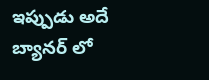ఇప్పుడు అదే బ్యానర్ లో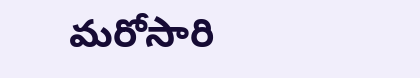మరోసారి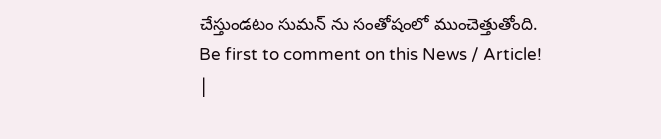చేస్తుండటం సుమన్ ను సంతోషంలో ముంచెత్తుతోంది.
Be first to comment on this News / Article!
|